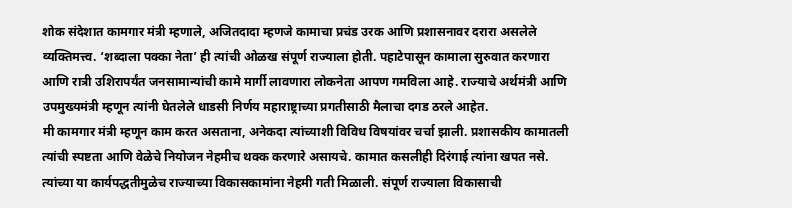शोक संदेशात कामगार मंत्री म्हणाले, अजितदादा म्हणजे कामाचा प्रचंड उरक आणि प्रशासनावर दरारा असलेले व्यक्तिमत्त्व. ‘शब्दाला पक्का नेता’ ही त्यांची ओळख संपूर्ण राज्याला होती. पहाटेपासून कामाला सुरुवात करणारा आणि रात्री उशिरापर्यंत जनसामान्यांची कामे मार्गी लावणारा लोकनेता आपण गमविला आहे. राज्याचे अर्थमंत्री आणि उपमुख्यमंत्री म्हणून त्यांनी घेतलेले धाडसी निर्णय महाराष्ट्राच्या प्रगतीसाठी मैलाचा दगड ठरले आहेत.
मी कामगार मंत्री म्हणून काम करत असताना, अनेकदा त्यांच्याशी विविध विषयांवर चर्चा झाली. प्रशासकीय कामातली त्यांची स्पष्टता आणि वेळेचे नियोजन नेहमीच थक्क करणारे असायचे. कामात कसलीही दिरंगाई त्यांना खपत नसे. त्यांच्या या कार्यपद्धतीमुळेच राज्याच्या विकासकामांना नेहमी गती मिळाली. संपूर्ण राज्याला विकासाची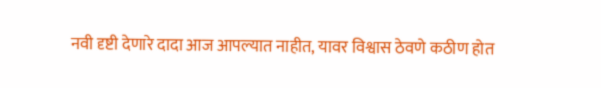नवी दृष्टी देणारे दादा आज आपल्यात नाहीत, यावर विश्वास ठेवणे कठीण होत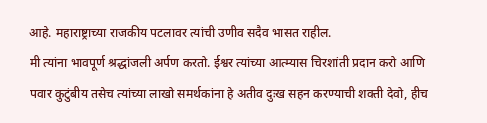आहे. महाराष्ट्राच्या राजकीय पटलावर त्यांची उणीव सदैव भासत राहील.
मी त्यांना भावपूर्ण श्रद्धांजली अर्पण करतो. ईश्वर त्यांच्या आत्म्यास चिरशांती प्रदान करो आणि पवार कुटुंबीय तसेच त्यांच्या लाखो समर्थकांना हे अतीव दुःख सहन करण्याची शक्ती देवो, हीच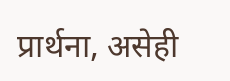प्रार्थना, असेही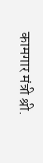कामगार मंत्री श्री.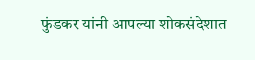फुंडकर यांनी आपल्या शोकसंदेशात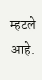म्हटले आहे.